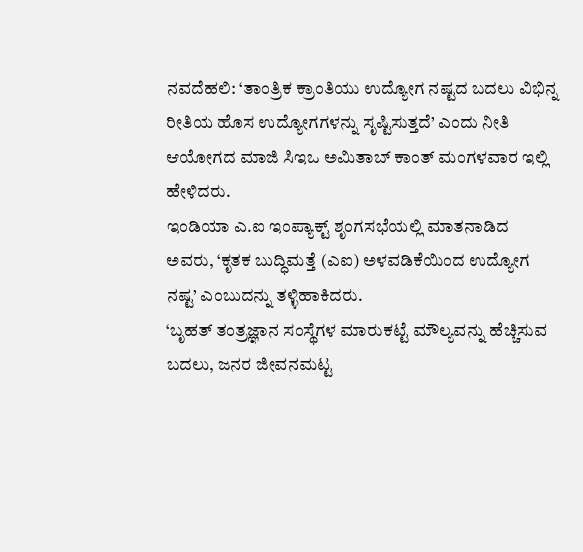ನವದೆಹಲಿ: ‘ತಾಂತ್ರಿಕ ಕ್ರಾಂತಿಯು ಉದ್ಯೋಗ ನಷ್ಟದ ಬದಲು ವಿಭಿನ್ನ ರೀತಿಯ ಹೊಸ ಉದ್ಯೋಗಗಳನ್ನು ಸೃಷ್ಟಿಸುತ್ತದೆ’ ಎಂದು ನೀತಿ ಆಯೋಗದ ಮಾಜಿ ಸಿಇಒ ಅಮಿತಾಬ್ ಕಾಂತ್ ಮಂಗಳವಾರ ಇಲ್ಲಿ ಹೇಳಿದರು.
ಇಂಡಿಯಾ ಎ.ಐ ಇಂಪ್ಯಾಕ್ಟ್ ಶೃಂಗಸಭೆಯಲ್ಲಿ ಮಾತನಾಡಿದ ಅವರು, ‘ಕೃತಕ ಬುದ್ಧಿಮತ್ತೆ (ಎಐ) ಅಳವಡಿಕೆಯಿಂದ ಉದ್ಯೋಗ ನಷ್ಟ’ ಎಂಬುದನ್ನು ತಳ್ಳಿಹಾಕಿದರು.
‘ಬೃಹತ್ ತಂತ್ರಜ್ಞಾನ ಸಂಸ್ಥೆಗಳ ಮಾರುಕಟ್ಟೆ ಮೌಲ್ಯವನ್ನು ಹೆಚ್ಚಿಸುವ ಬದಲು, ಜನರ ಜೀವನಮಟ್ಟ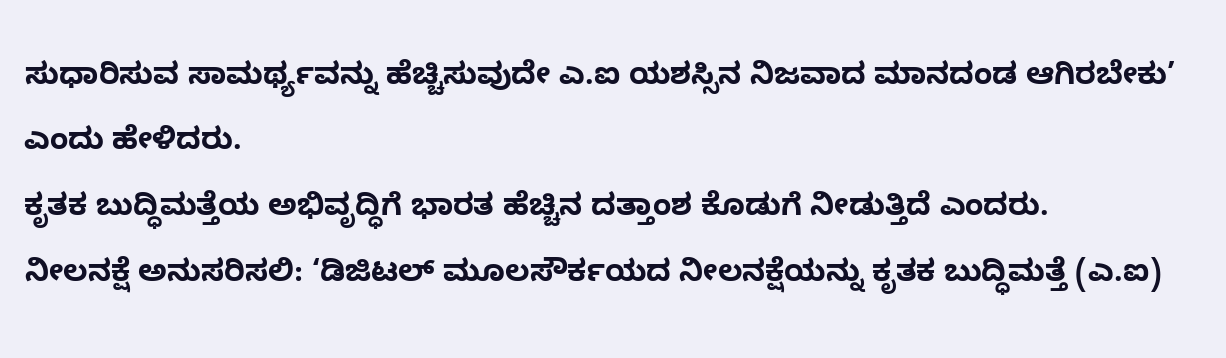ಸುಧಾರಿಸುವ ಸಾಮರ್ಥ್ಯವನ್ನು ಹೆಚ್ಚಿಸುವುದೇ ಎ.ಐ ಯಶಸ್ಸಿನ ನಿಜವಾದ ಮಾನದಂಡ ಆಗಿರಬೇಕು’ ಎಂದು ಹೇಳಿದರು.
ಕೃತಕ ಬುದ್ಧಿಮತ್ತೆಯ ಅಭಿವೃದ್ಧಿಗೆ ಭಾರತ ಹೆಚ್ಚಿನ ದತ್ತಾಂಶ ಕೊಡುಗೆ ನೀಡುತ್ತಿದೆ ಎಂದರು.
ನೀಲನಕ್ಷೆ ಅನುಸರಿಸಲಿ: ‘ಡಿಜಿಟಲ್ ಮೂಲಸೌರ್ಕಯದ ನೀಲನಕ್ಷೆಯನ್ನು ಕೃತಕ ಬುದ್ಧಿಮತ್ತೆ (ಎ.ಐ)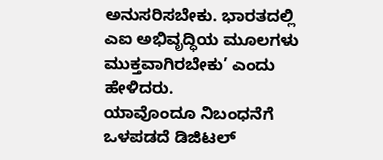ಅನುಸರಿಸಬೇಕು. ಭಾರತದಲ್ಲಿ ಎಐ ಅಭಿವೃದ್ಧಿಯ ಮೂಲಗಳು ಮುಕ್ತವಾಗಿರಬೇಕು’ ಎಂದು ಹೇಳಿದರು.
ಯಾವೊಂದೂ ನಿಬಂಧನೆಗೆ ಒಳಪಡದೆ ಡಿಜಿಟಲ್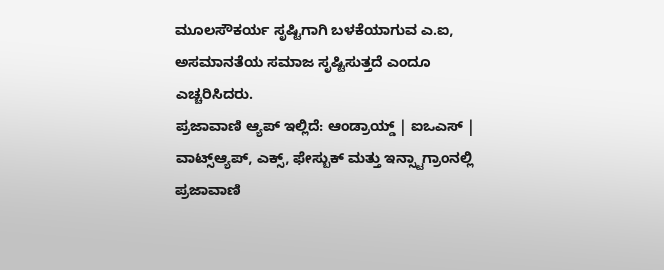ಮೂಲಸೌಕರ್ಯ ಸೃಷ್ಟಿಗಾಗಿ ಬಳಕೆಯಾಗುವ ಎ.ಐ, ಅಸಮಾನತೆಯ ಸಮಾಜ ಸೃಷ್ಟಿಸುತ್ತದೆ ಎಂದೂ ಎಚ್ಚರಿಸಿದರು.
ಪ್ರಜಾವಾಣಿ ಆ್ಯಪ್ ಇಲ್ಲಿದೆ: ಆಂಡ್ರಾಯ್ಡ್ | ಐಒಎಸ್ | ವಾಟ್ಸ್ಆ್ಯಪ್, ಎಕ್ಸ್, ಫೇಸ್ಬುಕ್ ಮತ್ತು ಇನ್ಸ್ಟಾಗ್ರಾಂನಲ್ಲಿ ಪ್ರಜಾವಾಣಿ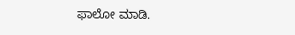ಫಾಲೋ ಮಾಡಿ.